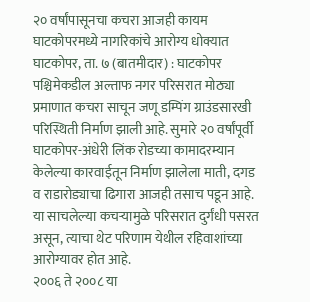२० वर्षांपासूनचा कचरा आजही कायम
घाटकोपरमध्ये नागरिकांचे आरोग्य धोक्यात
घाटकोपर, ता. ७ (बातमीदार) : घाटकोपर पश्चिमेकडील अल्ताफ नगर परिसरात मोठ्या प्रमाणात कचरा साचून जणू डम्पिंग ग्राउंडसारखी परिस्थिती निर्माण झाली आहे. सुमारे २० वर्षांपूर्वी घाटकोपर-अंधेरी लिंक रोडच्या कामादरम्यान केलेल्या कारवाईतून निर्माण झालेला माती, दगड व राडारोड्याचा ढिगारा आजही तसाच पडून आहे. या साचलेल्या कचऱ्यामुळे परिसरात दुर्गंधी पसरत असून, त्याचा थेट परिणाम येथील रहिवाशांच्या आरोग्यावर होत आहे.
२००६ ते २००८ या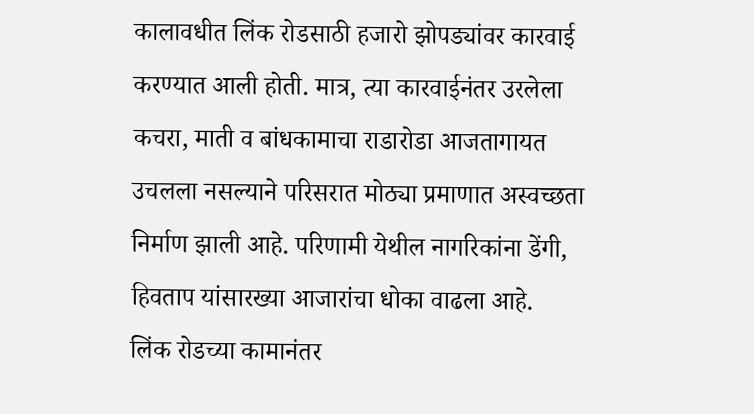कालावधीत लिंक रोडसाठी हजारो झोपड्यांवर कारवाई करण्यात आली होती. मात्र, त्या कारवाईनंतर उरलेला कचरा, माती व बांधकामाचा राडारोडा आजतागायत उचलला नसल्याने परिसरात मोठ्या प्रमाणात अस्वच्छता निर्माण झाली आहे. परिणामी येथील नागरिकांना डेंगी, हिवताप यांसारख्या आजारांचा धोका वाढला आहे.
लिंक रोडच्या कामानंतर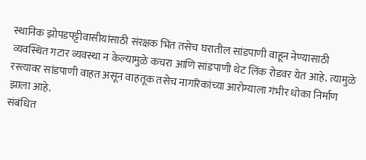स्थानिक झोपडपट्टीवासीयांसाठी संरक्षक भिंत तसेच घरातील सांडपाणी वाहून नेण्यासाठी व्यवस्थित गटार व्यवस्था न केल्यामुळे कचरा आणि सांडपाणी थेट लिंक रोडवर येत आहे. त्यामुळे रस्त्यावर सांडपाणी वाहत असून वाहतूक तसेच नागरिकांच्या आरोग्याला गंभीर धोका निर्माण झाला आहे.
संबंधित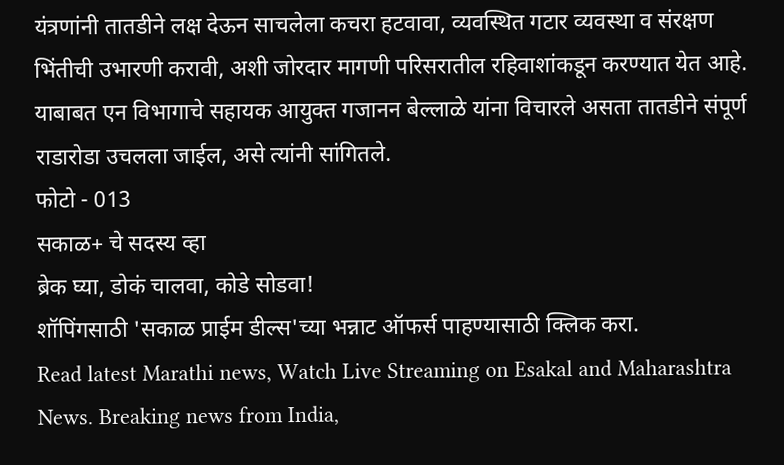यंत्रणांनी तातडीने लक्ष देऊन साचलेला कचरा हटवावा, व्यवस्थित गटार व्यवस्था व संरक्षण भिंतीची उभारणी करावी, अशी जोरदार मागणी परिसरातील रहिवाशांकडून करण्यात येत आहे. याबाबत एन विभागाचे सहायक आयुक्त गजानन बेल्लाळे यांना विचारले असता तातडीने संपूर्ण राडारोडा उचलला जाईल, असे त्यांनी सांगितले.
फोटो - 013
सकाळ+ चे सदस्य व्हा
ब्रेक घ्या, डोकं चालवा, कोडे सोडवा!
शॉपिंगसाठी 'सकाळ प्राईम डील्स'च्या भन्नाट ऑफर्स पाहण्यासाठी क्लिक करा.
Read latest Marathi news, Watch Live Streaming on Esakal and Maharashtra News. Breaking news from India,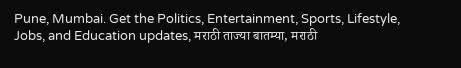Pune, Mumbai. Get the Politics, Entertainment, Sports, Lifestyle, Jobs, and Education updates, मराठी ताज्या बातम्या, मराठी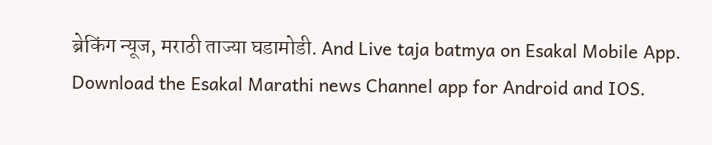ब्रेकिंग न्यूज, मराठी ताज्या घडामोडी. And Live taja batmya on Esakal Mobile App. Download the Esakal Marathi news Channel app for Android and IOS.